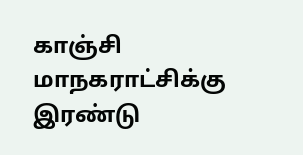காஞ்சி மாநகராட்சிக்கு இரண்டு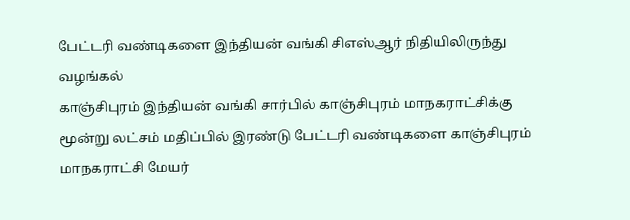பேட்டரி வண்டிகளை இந்தியன் வங்கி சிஎஸ்ஆர் நிதியிலிருந்து வழங்கல்
காஞ்சிபுரம் இந்தியன் வங்கி சார்பில் காஞ்சிபுரம் மாநகராட்சிக்கு மூன்று லட்சம் மதிப்பில் இரண்டு பேட்டரி வண்டிகளை காஞ்சிபுரம் மாநகராட்சி மேயர்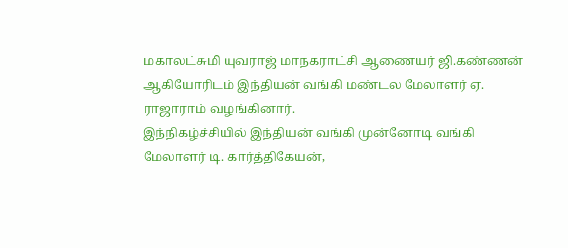மகாலட்சுமி யுவராஜ் மாநகராட்சி ஆணையர் ஜி.கண்ணன் ஆகியோரிடம் இந்தியன் வங்கி மண்டல மேலாளர் ஏ. ராஜாராம் வழங்கினார்.
இந்நிகழ்ச்சியில் இந்தியன் வங்கி முன்னோடி வங்கி மேலாளர் டி. கார்த்திகேயன்,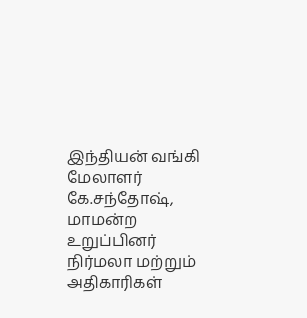இந்தியன் வங்கி மேலாளர் கே.சந்தோஷ், மாமன்ற உறுப்பினர் நிர்மலா மற்றும் அதிகாரிகள்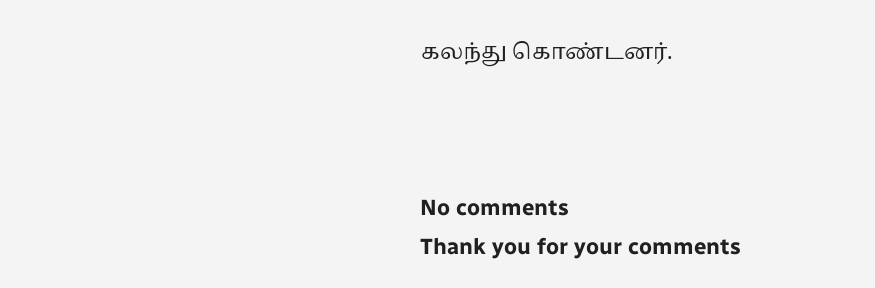கலந்து கொண்டனர்.



No comments
Thank you for your comments